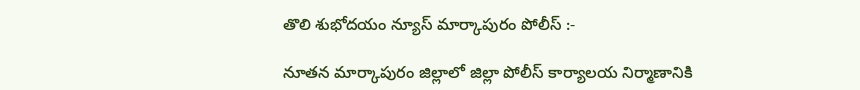తొలి శుభోదయం న్యూస్ మార్కాపురం పోలీస్ :-

నూతన మార్కాపురం జిల్లాలో జిల్లా పోలీస్ కార్యాలయ నిర్మాణానికి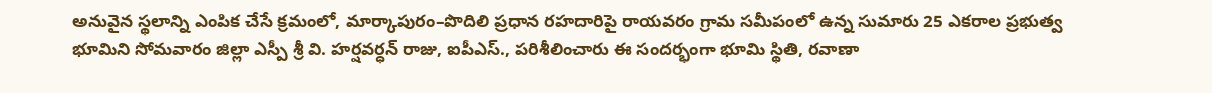అనువైన స్థలాన్ని ఎంపిక చేసే క్రమంలో, మార్కాపురం–పొదిలి ప్రధాన రహదారిపై రాయవరం గ్రామ సమీపంలో ఉన్న సుమారు 25 ఎకరాల ప్రభుత్వ భూమిని సోమవారం జిల్లా ఎస్పీ శ్రీ వి. హర్షవర్ధన్ రాజు, ఐపీఎస్., పరిశీలించారు ఈ సందర్భంగా భూమి స్థితి, రవాణా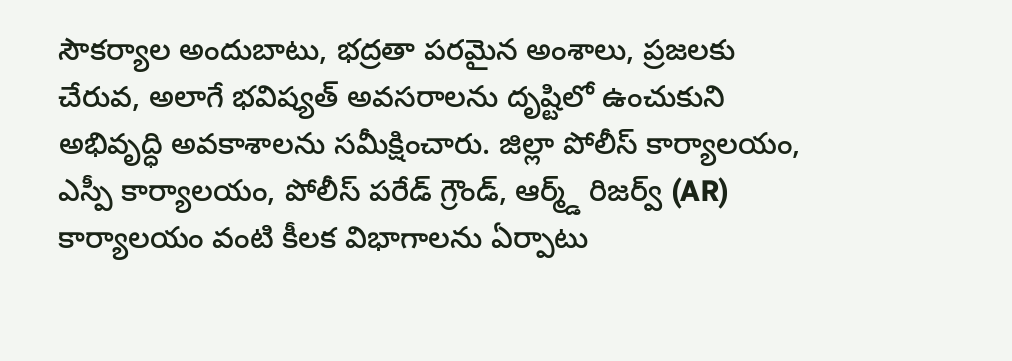సౌకర్యాల అందుబాటు, భద్రతా పరమైన అంశాలు, ప్రజలకు చేరువ, అలాగే భవిష్యత్ అవసరాలను దృష్టిలో ఉంచుకుని అభివృద్ధి అవకాశాలను సమీక్షించారు. జిల్లా పోలీస్ కార్యాలయం, ఎస్పీ కార్యాలయం, పోలీస్ పరేడ్ గ్రౌండ్, ఆర్మ్డ్ రిజర్వ్ (AR) కార్యాలయం వంటి కీలక విభాగాలను ఏర్పాటు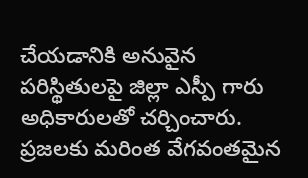చేయడానికి అనువైన పరిస్థితులపై జిల్లా ఎస్పీ గారు అధికారులతో చర్చించారు. ప్రజలకు మరింత వేగవంతమైన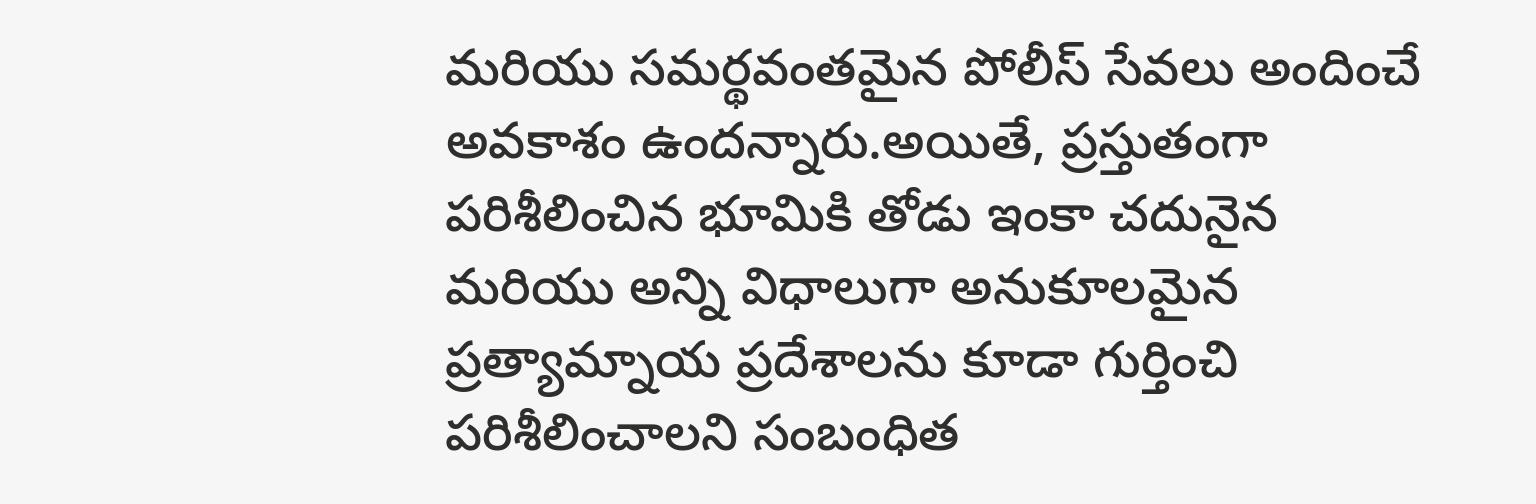మరియు సమర్థవంతమైన పోలీస్ సేవలు అందించే అవకాశం ఉందన్నారు.అయితే, ప్రస్తుతంగా పరిశీలించిన భూమికి తోడు ఇంకా చదునైన మరియు అన్ని విధాలుగా అనుకూలమైన ప్రత్యామ్నాయ ప్రదేశాలను కూడా గుర్తించి పరిశీలించాలని సంబంధిత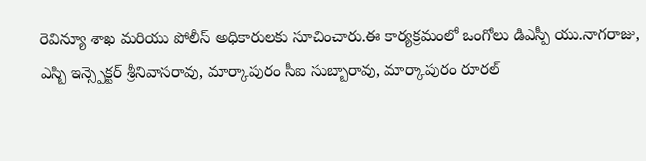రెవిన్యూ శాఖ మరియు పోలీస్ అధికారులకు సూచించారు.ఈ కార్యక్రమంలో ఒంగోలు డిఎస్పీ యు.నాగరాజు, ఎస్బి ఇన్స్పెక్టర్ శ్రీనివాసరావు, మార్కాపురం సీఐ సుబ్బారావు, మార్కాపురం రూరల్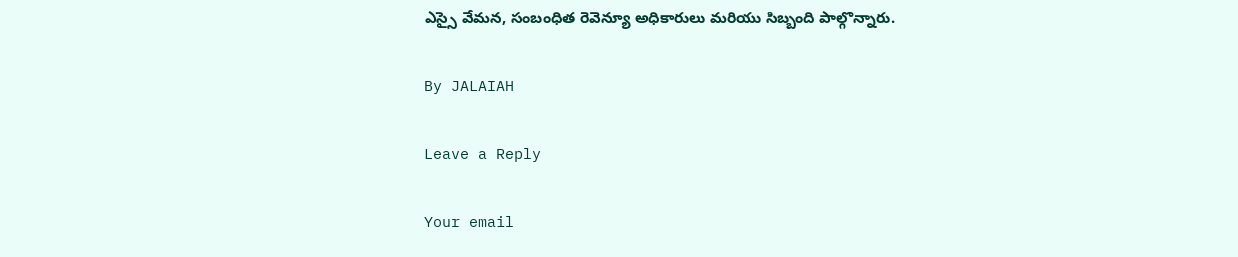ఎస్సై వేమన, సంబంధిత రెవెన్యూ అధికారులు మరియు సిబ్బంది పాల్గొన్నారు.

By JALAIAH

Leave a Reply

Your email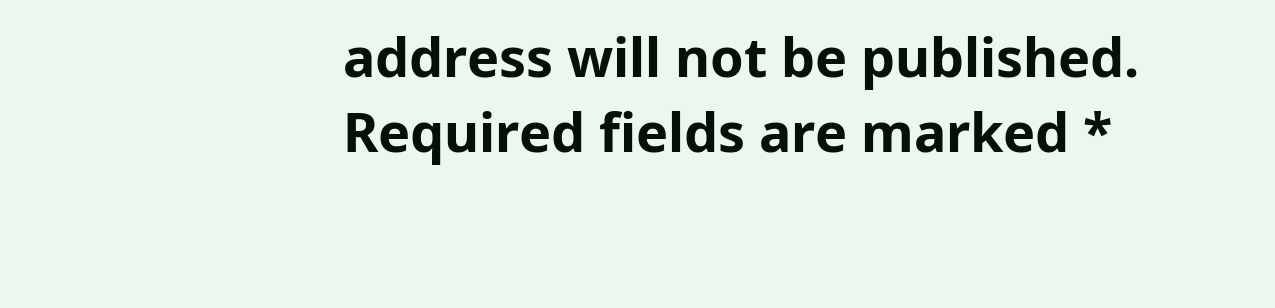address will not be published. Required fields are marked *